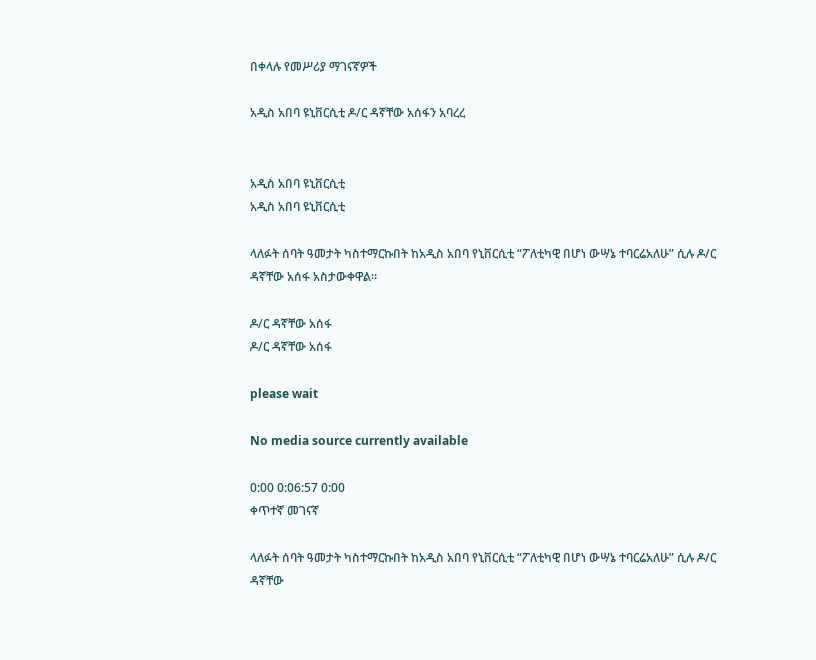በቀላሉ የመሥሪያ ማገናኛዎች

አዲስ አበባ ዩኒቨርሲቲ ዶ/ር ዳኛቸው አሰፋን አባረረ


አዲስ አበባ ዩኒቨርሲቲ
አዲስ አበባ ዩኒቨርሲቲ

ላለፉት ሰባት ዓመታት ካስተማርኩበት ከአዲስ አበባ የኒቨርሲቲ “ፖለቲካዊ በሆነ ውሣኔ ተባርሬአለሁ” ሲሉ ዶ/ር ዳኛቸው አሰፋ አስታውቀዋል፡፡

ዶ/ር ዳኛቸው አሰፋ
ዶ/ር ዳኛቸው አሰፋ

please wait

No media source currently available

0:00 0:06:57 0:00
ቀጥተኛ መገናኛ

ላለፉት ሰባት ዓመታት ካስተማርኩበት ከአዲስ አበባ የኒቨርሲቲ “ፖለቲካዊ በሆነ ውሣኔ ተባርሬአለሁ” ሲሉ ዶ/ር ዳኛቸው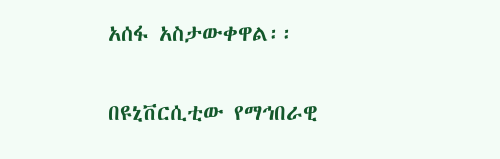አሰፋ አስታውቀዋል፡፡

በዩኒቨርሲቲው የማኅበራዊ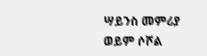ሣይንስ መምሪያ ወይም ሶሾል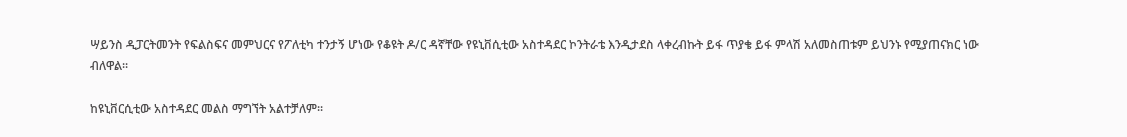ሣይንስ ዲፓርትመንት የፍልስፍና መምህርና የፖለቲካ ተንታኝ ሆነው የቆዩት ዶ/ር ዳኛቸው የዩኒቨሲቲው አስተዳደር ኮንትራቴ እንዲታደስ ላቀረብኩት ይፋ ጥያቄ ይፋ ምላሽ አለመስጠቱም ይህንኑ የሚያጠናክር ነው ብለዋል፡፡

ከዩኒቨርሲቲው አስተዳደር መልስ ማግኘት አልተቻለም፡፡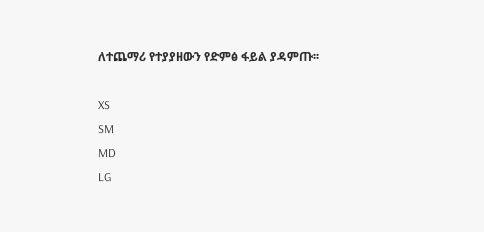ለተጨማሪ የተያያዘውን የድምፅ ፋይል ያዳምጡ፡፡

XS
SM
MD
LG